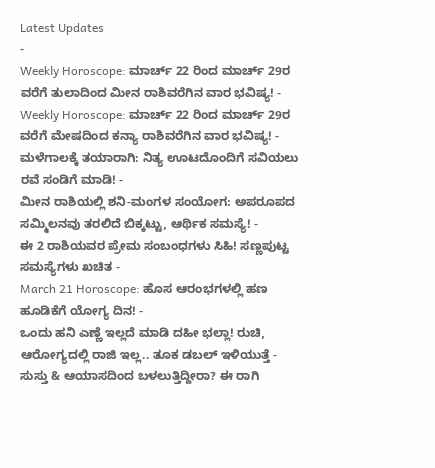Latest Updates
-
Weekly Horoscope: ಮಾರ್ಚ್ 22 ರಿಂದ ಮಾರ್ಚ್ 29ರ ವರೆಗೆ ತುಲಾದಿಂದ ಮೀನ ರಾಶಿವರೆಗಿನ ವಾರ ಭವಿಷ್ಯ! -
Weekly Horoscope: ಮಾರ್ಚ್ 22 ರಿಂದ ಮಾರ್ಚ್ 29ರ ವರೆಗೆ ಮೇಷದಿಂದ ಕನ್ಯಾ ರಾಶಿವರೆಗಿನ ವಾರ ಭವಿಷ್ಯ! -
ಮಳೆಗಾಲಕ್ಕೆ ತಯಾರಾಗಿ: ನಿತ್ಯ ಊಟದೊಂದಿಗೆ ಸವಿಯಲು ರವೆ ಸಂಡಿಗೆ ಮಾಡಿ! -
ಮೀನ ರಾಶಿಯಲ್ಲಿ ಶನಿ-ಮಂಗಳ ಸಂಯೋಗ: ಅಪರೂಪದ ಸಮ್ಮಿಲನವು ತರಲಿದೆ ಬಿಕ್ಕಟ್ಟು, ಆರ್ಥಿಕ ಸಮಸ್ಯೆ! -
ಈ 2 ರಾಶಿಯವರ ಪ್ರೇಮ ಸಂಬಂಧಗಳು ಸಿಹಿ! ಸಣ್ಣಪುಟ್ಟ ಸಮಸ್ಯೆಗಳು ಖಚಿತ -
March 21 Horoscope: ಹೊಸ ಆರಂಭಗಳಲ್ಲಿ ಹಣ ಹೂಡಿಕೆಗೆ ಯೋಗ್ಯ ದಿನ! -
ಒಂದು ಹನಿ ಎಣ್ಣೆ ಇಲ್ಲದೆ ಮಾಡಿ ದಹೀ ಭಲ್ಲಾ! ರುಚಿ, ಆರೋಗ್ಯದಲ್ಲಿ ರಾಜಿ ಇಲ್ಲ.. ತೂಕ ಡಬಲ್ ಇಳಿಯುತ್ತೆ -
ಸುಸ್ತು & ಆಯಾಸದಿಂದ ಬಳಲುತ್ತಿದ್ದೀರಾ? ಈ ರಾಗಿ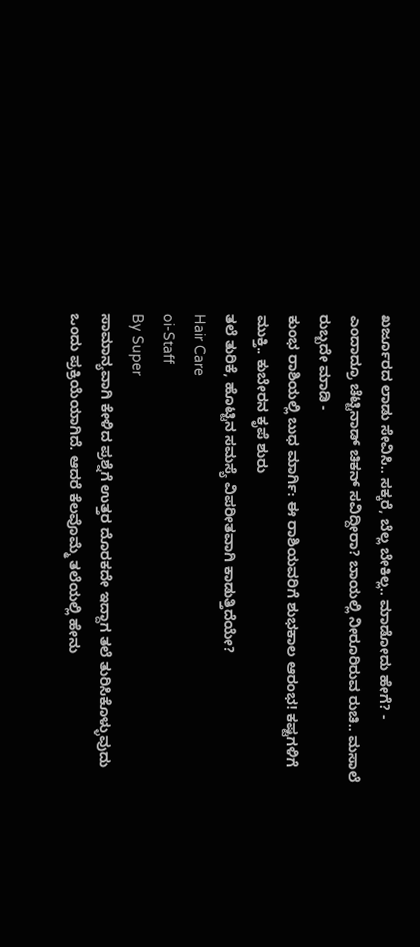ಖರ್ಜೂರದ ಲಾಡು ಸೇವಿಸಿ.. ಸಕ್ಕರೆ, ಬೆಲ್ಲ ಬೇಕಿಲ್ಲ.. ಮಾಡೋದು ಹೇಗೆ? -
ಎಂದಾದ್ರೂ ಚೆಟ್ಟಿನಾಡ್ ಚಿಕನ್ ಸವಿದ್ದೀರಾ? ಬಾಯಲ್ಲಿ ನೀರೂರಿರುವ ರುಚಿ.. ಮಸಾಲೆ ರುಬ್ಬದೇ ಮಾಡಿ -
ಕುಂಭ ರಾಶಿಯಲ್ಲಿ ಬುಧ ಮಾರ್ಗಿ: ಈ ರಾಶಿಯವರಿಗೆ ಶುಭಕಾಲ ಆರಂಭ! ಕಷ್ಟಗಳಿಗೆ ಮುಕ್ತಿ.. ಕುಬೇರನ ಕೃಪೆ ಶುರು
ತಲೆ ತುರಿಕೆ, ಹೊಟ್ಟಿನ ಸಮಸ್ಯೆ ವಿಪರೀತವಾಗಿ ಕಾಡುತ್ತಿದೆಯೇ?
Hair Care
oi-Staff
By Super
ಸಾಮಾನ್ಯವಾಗಿ ಕೇಳಿದ ಪ್ರಶ್ನೆಗೆ ಉತ್ತರ ದೊರಕದೇ ಇದ್ದಾಗ ತಲೆ ತುರಿಸಿಕೊಳ್ಳುವುದು ಒಂದು ಪ್ರಕ್ರಿಯೆಯಾಗಿದೆ. ಆದರೆ ಕೆಲವೊಮ್ಮೆ ತಲೆಯಲ್ಲಿ ಹೇನು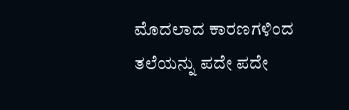ಮೊದಲಾದ ಕಾರಣಗಳಿಂದ ತಲೆಯನ್ನು ಪದೇ ಪದೇ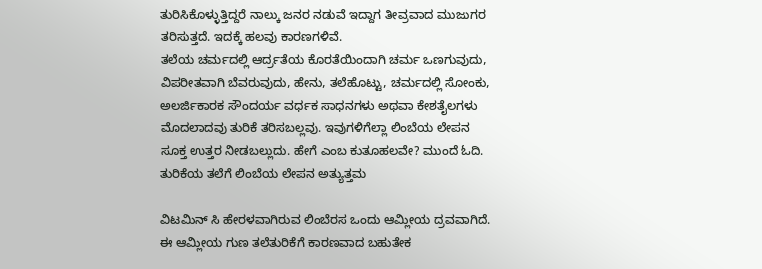ತುರಿಸಿಕೊಳ್ಳುತ್ತಿದ್ದರೆ ನಾಲ್ಕು ಜನರ ನಡುವೆ ಇದ್ದಾಗ ತೀವ್ರವಾದ ಮುಜುಗರ ತರಿಸುತ್ತದೆ. ಇದಕ್ಕೆ ಹಲವು ಕಾರಣಗಳಿವೆ.
ತಲೆಯ ಚರ್ಮದಲ್ಲಿ ಆರ್ದ್ರತೆಯ ಕೊರತೆಯಿಂದಾಗಿ ಚರ್ಮ ಒಣಗುವುದು, ವಿಪರೀತವಾಗಿ ಬೆವರುವುದು, ಹೇನು, ತಲೆಹೊಟ್ಟು, ಚರ್ಮದಲ್ಲಿ ಸೋಂಕು, ಅಲರ್ಜಿಕಾರಕ ಸೌಂದರ್ಯ ವರ್ಧಕ ಸಾಧನಗಳು ಅಥವಾ ಕೇಶತೈಲಗಳು ಮೊದಲಾದವು ತುರಿಕೆ ತರಿಸಬಲ್ಲವು. ಇವುಗಳಿಗೆಲ್ಲಾ ಲಿಂಬೆಯ ಲೇಪನ ಸೂಕ್ತ ಉತ್ತರ ನೀಡಬಲ್ಲುದು. ಹೇಗೆ ಎಂಬ ಕುತೂಹಲವೇ? ಮುಂದೆ ಓದಿ.
ತುರಿಕೆಯ ತಲೆಗೆ ಲಿಂಬೆಯ ಲೇಪನ ಅತ್ಯುತ್ತಮ

ವಿಟಮಿನ್ ಸಿ ಹೇರಳವಾಗಿರುವ ಲಿಂಬೆರಸ ಒಂದು ಆಮ್ಲೀಯ ದ್ರವವಾಗಿದೆ. ಈ ಆಮ್ಲೀಯ ಗುಣ ತಲೆತುರಿಕೆಗೆ ಕಾರಣವಾದ ಬಹುತೇಕ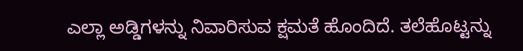ಎಲ್ಲಾ ಅಡ್ಡಿಗಳನ್ನು ನಿವಾರಿಸುವ ಕ್ಷಮತೆ ಹೊಂದಿದೆ. ತಲೆಹೊಟ್ಟನ್ನು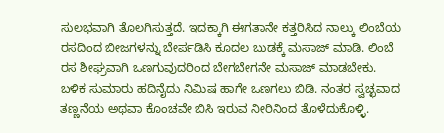ಸುಲಭವಾಗಿ ತೊಲಗಿಸುತ್ತದೆ. ಇದಕ್ಕಾಗಿ ಈಗತಾನೇ ಕತ್ತರಿಸಿದ ನಾಲ್ಕು ಲಿಂಬೆಯ ರಸದಿಂದ ಬೀಜಗಳನ್ನು ಬೇರ್ಪಡಿಸಿ ಕೂದಲ ಬುಡಕ್ಕೆ ಮಸಾಜ್ ಮಾಡಿ. ಲಿಂಬೆ ರಸ ಶೀಘ್ರವಾಗಿ ಒಣಗುವುದರಿಂದ ಬೇಗಬೇಗನೇ ಮಸಾಜ್ ಮಾಡಬೇಕು. ಬಳಿಕ ಸುಮಾರು ಹದಿನೈದು ನಿಮಿಷ ಹಾಗೇ ಒಣಗಲು ಬಿಡಿ. ನಂತರ ಸ್ವಚ್ಛವಾದ ತಣ್ಣನೆಯ ಅಥವಾ ಕೊಂಚವೇ ಬಿಸಿ ಇರುವ ನೀರಿನಿಂದ ತೊಳೆದುಕೊಳ್ಳಿ.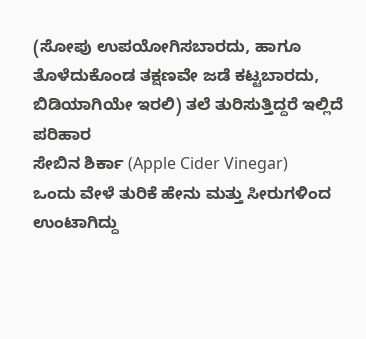(ಸೋಪು ಉಪಯೋಗಿಸಬಾರದು, ಹಾಗೂ ತೊಳೆದುಕೊಂಡ ತಕ್ಷಣವೇ ಜಡೆ ಕಟ್ಟಬಾರದು, ಬಿಡಿಯಾಗಿಯೇ ಇರಲಿ) ತಲೆ ತುರಿಸುತ್ತಿದ್ದರೆ ಇಲ್ಲಿದೆ ಪರಿಹಾರ
ಸೇಬಿನ ಶಿರ್ಕಾ (Apple Cider Vinegar)
ಒಂದು ವೇಳೆ ತುರಿಕೆ ಹೇನು ಮತ್ತು ಸೀರುಗಳಿಂದ ಉಂಟಾಗಿದ್ದು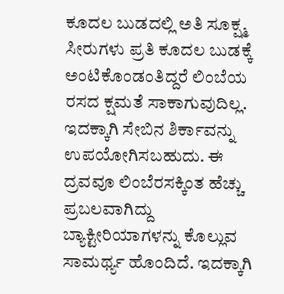ಕೂದಲ ಬುಡದಲ್ಲಿ ಅತಿ ಸೂಕ್ಷ್ಮ ಸೀರುಗಳು ಪ್ರತಿ ಕೂದಲ ಬುಡಕ್ಕೆ ಅಂಟಿಕೊಂಡಂತಿದ್ದರೆ ಲಿಂಬೆಯ ರಸದ ಕ್ಷಮತೆ ಸಾಕಾಗುವುದಿಲ್ಲ. ಇದಕ್ಕಾಗಿ ಸೇಬಿನ ಶಿರ್ಕಾವನ್ನು ಉಪಯೋಗಿಸಬಹುದು. ಈ ದ್ರವವೂ ಲಿಂಬೆರಸಕ್ಕಿಂತ ಹೆಚ್ಚು ಪ್ರಬಲವಾಗಿದ್ದು ಬ್ಯಾಕ್ಟೀರಿಯಾಗಳನ್ನು ಕೊಲ್ಲುವ ಸಾಮರ್ಥ್ಯ ಹೊಂದಿದೆ. ಇದಕ್ಕಾಗಿ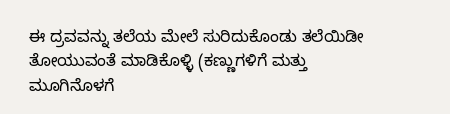ಈ ದ್ರವವನ್ನು ತಲೆಯ ಮೇಲೆ ಸುರಿದುಕೊಂಡು ತಲೆಯಿಡೀ ತೋಯುವಂತೆ ಮಾಡಿಕೊಳ್ಳಿ (ಕಣ್ಣುಗಳಿಗೆ ಮತ್ತು ಮೂಗಿನೊಳಗೆ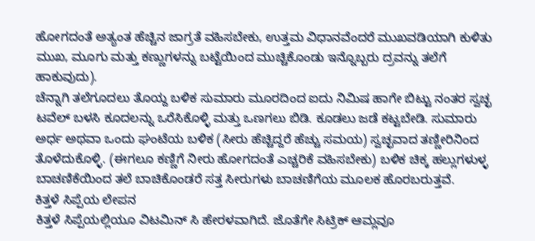ಹೋಗದಂತೆ ಅತ್ಯಂತ ಹೆಚ್ಚಿನ ಜಾಗ್ರತೆ ವಹಿಸಬೇಕು, ಉತ್ತಮ ವಿಧಾನವೆಂದರೆ ಮುಖವಡಿಯಾಗಿ ಕುಳಿತು ಮುಖ, ಮೂಗು ಮತ್ತು ಕಣ್ಣುಗಳನ್ನು ಬಟ್ಟೆಯಿಂದ ಮುಚ್ಚಿಕೊಂಡು ಇನ್ನೊಬ್ಬರು ದ್ರವನ್ನು ತಲೆಗೆ ಹಾಕುವುದು).
ಚೆನ್ನಾಗಿ ತಲೆಗೂದಲು ತೊಯ್ದ ಬಳಿಕ ಸುಮಾರು ಮೂರದಿಂದ ಐದು ನಿಮಿಷ ಹಾಗೇ ಬಿಟ್ಟು ನಂತರ ಸ್ವಚ್ಛ ಟವೆಲ್ ಬಳಸಿ ಕೂದಲನ್ನು ಒರೆಸಿಕೊಳ್ಳಿ ಮತ್ತು ಒಣಗಲು ಬಿಡಿ. ಕೂಡಲು ಜಡೆ ಕಟ್ಟಬೇಡಿ. ಸುಮಾರು ಅರ್ಧ ಅಥವಾ ಒಂದು ಘಂಟೆಯ ಬಳಿಕ (ಸೀರು ಹೆಚ್ಚಿದ್ದರೆ ಹೆಚ್ಚು ಸಮಯ) ಸ್ವಚ್ಛವಾದ ತಣ್ಣೀರಿನಿಂದ ತೊಳೆದುಕೊಳ್ಳಿ. (ಈಗಲೂ ಕಣ್ಣಿಗೆ ನೀರು ಹೋಗದಂತೆ ಎಚ್ಚರಿಕೆ ವಹಿಸಬೇಕು) ಬಳಿಕ ಚಿಕ್ಕ ಹಲ್ಲುಗಳುಳ್ಳ ಬಾಚಣಿಕೆಯಿಂದ ತಲೆ ಬಾಚಿಕೊಂಡರೆ ಸತ್ತ ಸೀರುಗಳು ಬಾಚಣಿಗೆಯ ಮೂಲಕ ಹೊರಬರುತ್ತವೆ.
ಕಿತ್ತಳೆ ಸಿಪ್ಪೆಯ ಲೇಪನ
ಕಿತ್ತಳೆ ಸಿಪ್ಪೆಯಲ್ಲಿಯೂ ವಿಟಮಿನ್ ಸಿ ಹೇರಳವಾಗಿದೆ. ಜೊತೆಗೇ ಸಿಟ್ರಿಕ್ ಆಮ್ಲವೂ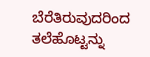ಬೆರೆತಿರುವುದರಿಂದ ತಲೆಹೊಟ್ಟನ್ನು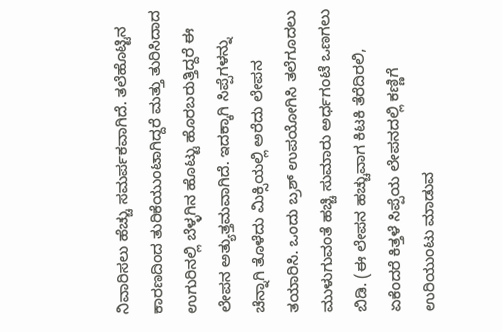ನಿವಾರಿಸಲು ಹೆಚ್ಚು ಸಮರ್ಪಕವಾಗಿದೆ. ತಲೆಹೊಟ್ಟಿನ ಕಾರಣದಿಂದ ತುರಿಕೆಯುಂಟಾಗಿದ್ದರೆ ಮತ್ತು ತುರಿಸಿದಾದ ಉಗುರಿನಲ್ಲಿ ಬೆಳ್ಳಗಿನ ಹೊಟ್ಟು ಹೊರಬರುತ್ತಿದ್ದರೆ ಈ ಲೇಪನ ಅತ್ಯುತ್ತಮವಾಗಿದೆ. ಇದಕ್ಕಾಗಿ ಸಿಪ್ಪೆಗಳನ್ನು ಚೆನ್ನಾಗಿ ತೊಳೆದು ಮಿಕ್ಸಿಯಲ್ಲಿ ಅರೆದು ಲೇಪನ ತಯಾರಿಸಿ. ಒಂದು ಬ್ರಶ್ ಉಪಯೋಗಿಸಿ ತಲೆಗೂದಲು ಮುಳುಗುವಂತೆ ಹಚ್ಚಿ ಸುಮಾರು ಅರ್ಧಗಂಟೆ ಒಣಗಲು ಬಿಡಿ. (ಈ ಲೇಪನ ಹಚ್ಚುವಾಗ ಕಿಟಕಿ ತೆರೆದಿರಲಿ, ಏಕೆಂದರೆ ಕಿತ್ತಳೆ ಸಿಪ್ಪೆಯ ಲೇಪನದಲ್ಲಿ ಕಣ್ಣಿಗೆ ಉರಿಯುಂಟು ಮಾಡುವ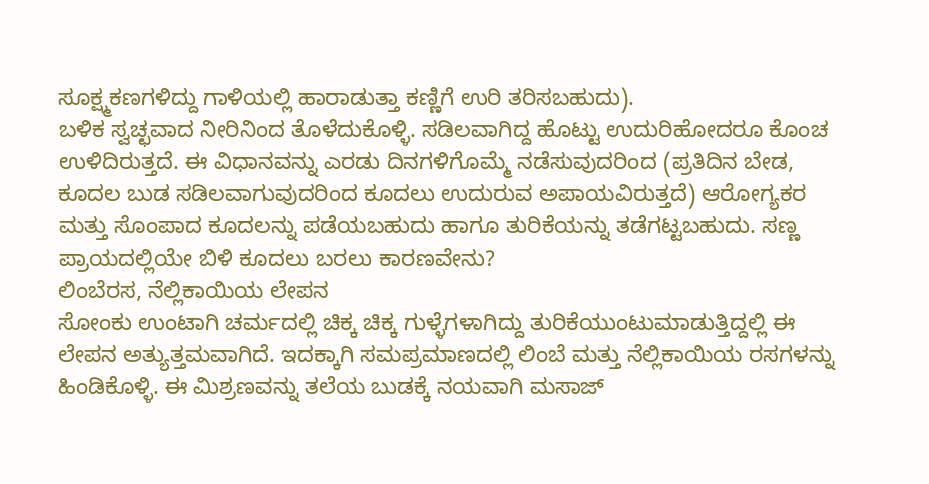ಸೂಕ್ಷ್ಮಕಣಗಳಿದ್ದು ಗಾಳಿಯಲ್ಲಿ ಹಾರಾಡುತ್ತಾ ಕಣ್ಣಿಗೆ ಉರಿ ತರಿಸಬಹುದು).
ಬಳಿಕ ಸ್ವಚ್ಛವಾದ ನೀರಿನಿಂದ ತೊಳೆದುಕೊಳ್ಳಿ. ಸಡಿಲವಾಗಿದ್ದ ಹೊಟ್ಟು ಉದುರಿಹೋದರೂ ಕೊಂಚ ಉಳಿದಿರುತ್ತದೆ. ಈ ವಿಧಾನವನ್ನು ಎರಡು ದಿನಗಳಿಗೊಮ್ಮೆ ನಡೆಸುವುದರಿಂದ (ಪ್ರತಿದಿನ ಬೇಡ, ಕೂದಲ ಬುಡ ಸಡಿಲವಾಗುವುದರಿಂದ ಕೂದಲು ಉದುರುವ ಅಪಾಯವಿರುತ್ತದೆ) ಆರೋಗ್ಯಕರ ಮತ್ತು ಸೊಂಪಾದ ಕೂದಲನ್ನು ಪಡೆಯಬಹುದು ಹಾಗೂ ತುರಿಕೆಯನ್ನು ತಡೆಗಟ್ಟಬಹುದು. ಸಣ್ಣ ಪ್ರಾಯದಲ್ಲಿಯೇ ಬಿಳಿ ಕೂದಲು ಬರಲು ಕಾರಣವೇನು?
ಲಿಂಬೆರಸ, ನೆಲ್ಲಿಕಾಯಿಯ ಲೇಪನ
ಸೋಂಕು ಉಂಟಾಗಿ ಚರ್ಮದಲ್ಲಿ ಚಿಕ್ಕ ಚಿಕ್ಕ ಗುಳ್ಳೆಗಳಾಗಿದ್ದು ತುರಿಕೆಯುಂಟುಮಾಡುತ್ತಿದ್ದಲ್ಲಿ ಈ ಲೇಪನ ಅತ್ಯುತ್ತಮವಾಗಿದೆ. ಇದಕ್ಕಾಗಿ ಸಮಪ್ರಮಾಣದಲ್ಲಿ ಲಿಂಬೆ ಮತ್ತು ನೆಲ್ಲಿಕಾಯಿಯ ರಸಗಳನ್ನು ಹಿಂಡಿಕೊಳ್ಳಿ. ಈ ಮಿಶ್ರಣವನ್ನು ತಲೆಯ ಬುಡಕ್ಕೆ ನಯವಾಗಿ ಮಸಾಜ್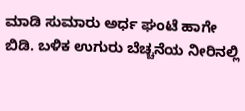ಮಾಡಿ ಸುಮಾರು ಅರ್ಧ ಘಂಟೆ ಹಾಗೇ ಬಿಡಿ. ಬಳಿಕ ಉಗುರು ಬೆಚ್ಚನೆಯ ನೀರಿನಲ್ಲಿ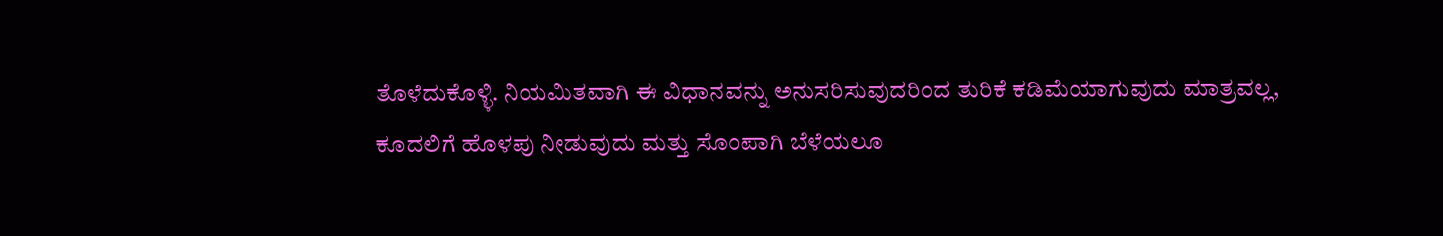ತೊಳೆದುಕೊಳ್ಳಿ. ನಿಯಮಿತವಾಗಿ ಈ ವಿಧಾನವನ್ನು ಅನುಸರಿಸುವುದರಿಂದ ತುರಿಕೆ ಕಡಿಮೆಯಾಗುವುದು ಮಾತ್ರವಲ್ಲ, ಕೂದಲಿಗೆ ಹೊಳಪು ನೀಡುವುದು ಮತ್ತು ಸೊಂಪಾಗಿ ಬೆಳೆಯಲೂ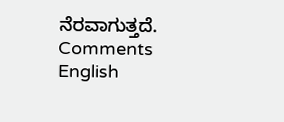ನೆರವಾಗುತ್ತದೆ.
Comments
English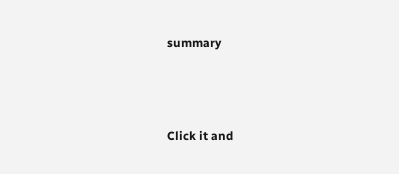summary



Click it and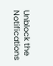Unblock the Notifications